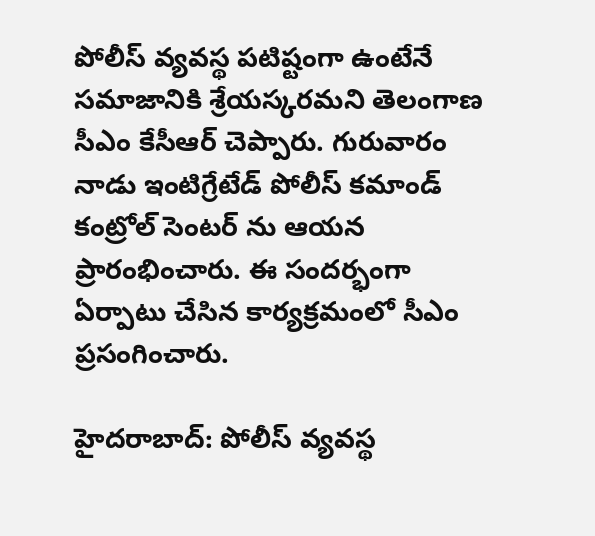పోలీస్ వ్యవస్థ పటిష్టంగా ఉంటేనే సమాజానికి శ్రేయస్కరమని తెలంగాణ సీఎం కేసీఆర్ చెప్పారు. గురువారం నాడు ఇంటిగ్రేటేడ్ పోలీస్ కమాండ్ కంట్రోల్ సెంటర్ ను ఆయన ప్రారంభించారు. ఈ సందర్భంగా ఏర్పాటు చేసిన కార్యక్రమంలో సీఎం ప్రసంగించారు.

హైదరాబాద్: పోలీస్ వ్యవస్థ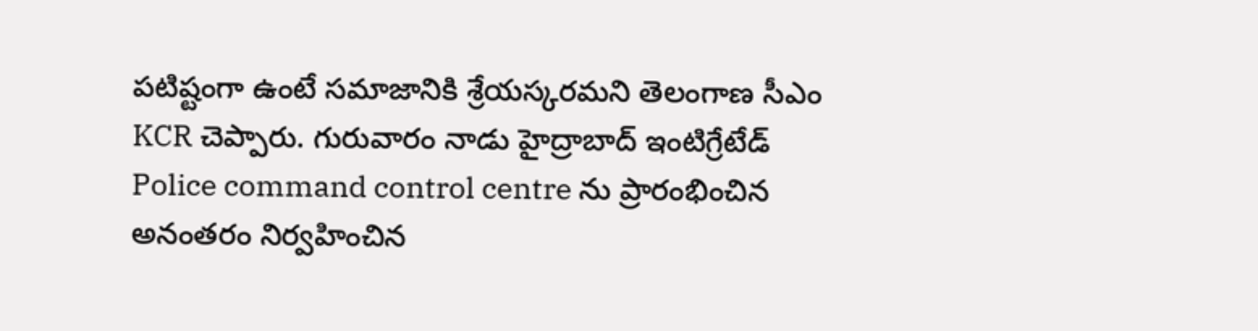పటిష్టంగా ఉంటే సమాజానికి శ్రేయస్కరమని తెలంగాణ సీఎం KCR చెప్పారు. గురువారం నాడు హైద్రాబాద్ ఇంటిగ్రేటేడ్ Police command control centre ను ప్రారంభించిన అనంతరం నిర్వహించిన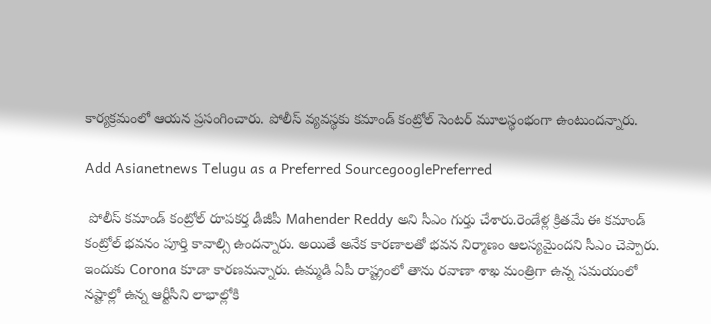కార్యక్రమంలో ఆయన ప్రసంగించారు. పోలీస్ వ్యవస్థకు కమాండ్ కంట్రోల్ సెంటర్ మూలస్థంభంగా ఉంటుందన్నారు.

Add Asianetnews Telugu as a Preferred SourcegooglePreferred

 పోలీస్ కమాండ్ కంట్రోల్ రూపకర్త డీజీపీ Mahender Reddy అని సీఎం గుర్తు చేశారు.రెండేళ్ల క్రితమే ఈ కమాండ్ కంట్రోల్ భవనం పూర్తి కావాల్సి ఉందన్నారు. అయితే అనేక కారణాలతో భవన నిర్మాణం ఆలస్యమైందని సీఎం చెప్పారు. ఇందుకు Corona కూడా కారణమన్నారు. ఉమ్మడి ఏపీ రాష్ట్రంలో తాను రవాణా శాఖ మంత్రిగా ఉన్న సమయంలో నష్టాల్లో ఉన్న ఆర్టీసీని లాభాల్లోకి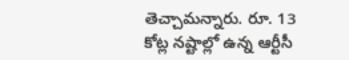తెచ్చామన్నారు. రూ. 13 కోట్ల నష్టాల్లో ఉన్న ఆర్టీసీ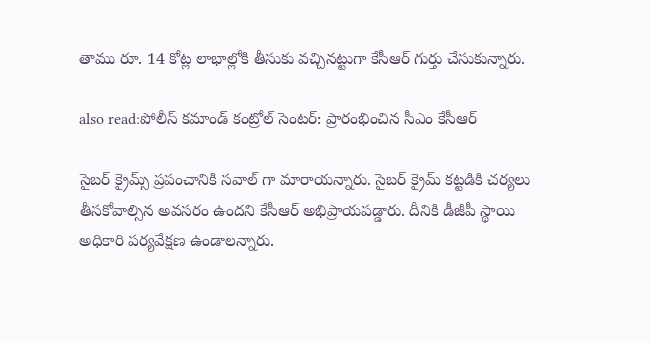తాము రూ. 14 కోట్ల లాభాల్లోకి తీసుకు వచ్చినట్టుగా కేసీఆర్ గుర్తు చేసుకున్నారు.

also read:పోలీస్ కమాండ్ కంట్రోల్ సెంటర్: ప్రారంభించిన సీఎం కేసీఆర్

సైబర్ క్రైమ్స్ ప్రపంచానికి సవాల్ గా మారాయన్నారు. సైబర్ క్రైమ్ కట్టడికి చర్యలు తీసకోవాల్సిన అవసరం ఉందని కేసీఆర్ అభిప్రాయపడ్డారు. దీనికి డీజీపీ స్థాయి అధికారి పర్యవేక్షణ ఉండాలన్నారు.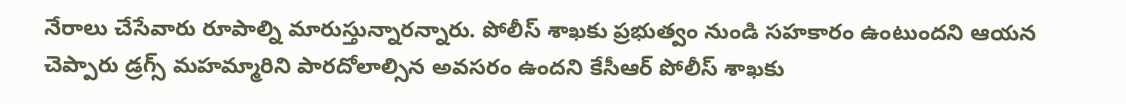నేరాలు చేసేవారు రూపాల్ని మారుస్తున్నారన్నారు. పోలీస్ శాఖకు ప్రభుత్వం నుండి సహకారం ఉంటుందని ఆయన చెప్పారు డ్రగ్స్ మహమ్మారిని పారదోలాల్సిన అవసరం ఉందని కేసీఆర్ పోలీస్ శాఖకు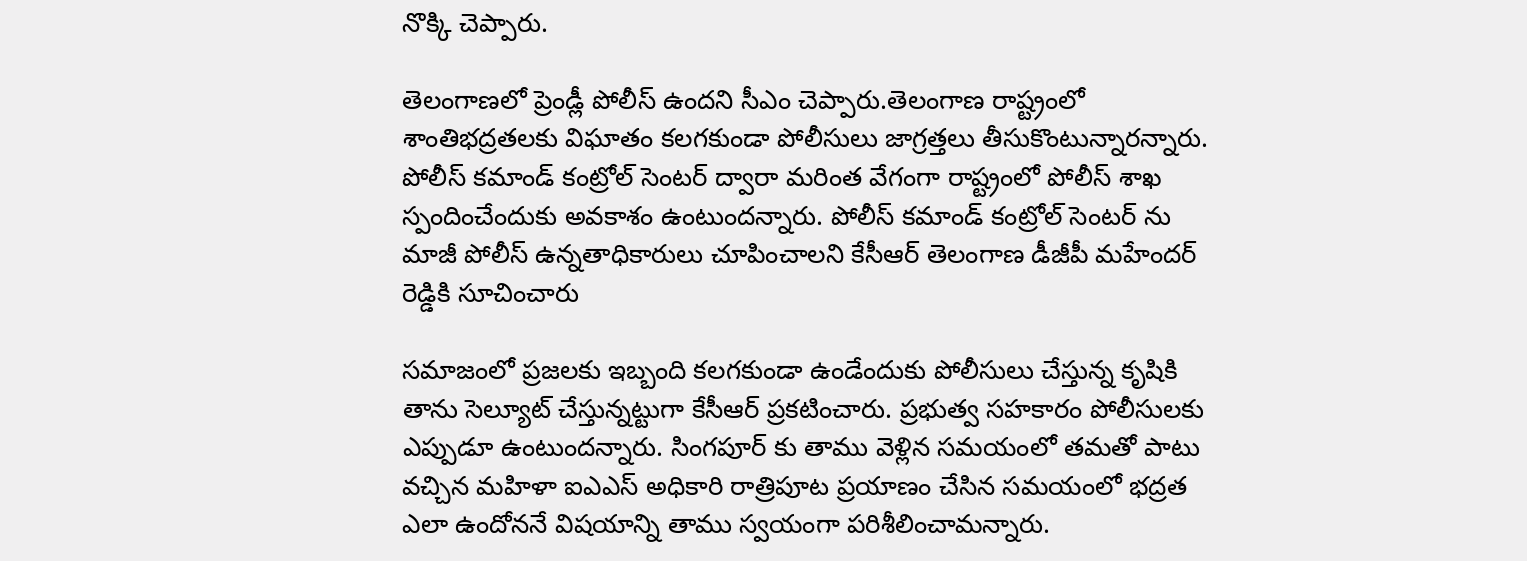నొక్కి చెప్పారు.

తెలంగాణలో ప్రెండ్లీ పోలీస్ ఉందని సీఎం చెప్పారు.తెలంగాణ రాష్ట్రంలో శాంతిభద్రతలకు విఘాతం కలగకుండా పోలీసులు జాగ్రత్తలు తీసుకొంటున్నారన్నారు. పోలీస్ కమాండ్ కంట్రోల్ సెంటర్ ద్వారా మరింత వేగంగా రాష్ట్రంలో పోలీస్ శాఖ స్పందించేందుకు అవకాశం ఉంటుందన్నారు. పోలీస్ కమాండ్ కంట్రోల్ సెంటర్ ను మాజీ పోలీస్ ఉన్నతాధికారులు చూపించాలని కేసీఆర్ తెలంగాణ డీజీపీ మహేందర్ రెడ్డికి సూచించారు

సమాజంలో ప్రజలకు ఇబ్బంది కలగకుండా ఉండేందుకు పోలీసులు చేస్తున్న కృషికి తాను సెల్యూట్‌ చేస్తున్నట్టుగా కేసీఆర్ ప్రకటించారు. ప్రభుత్వ సహకారం పోలీసులకు ఎప్పుడూ ఉంటుందన్నారు. సింగపూర్ కు తాము వెళ్లిన సమయంలో తమతో పాటు వచ్చిన మహిళా ఐఎఎస్ అధికారి రాత్రిపూట ప్రయాణం చేసిన సమయంలో భద్రత ఎలా ఉందోననే విషయాన్ని తాము స్వయంగా పరిశీలించామన్నారు.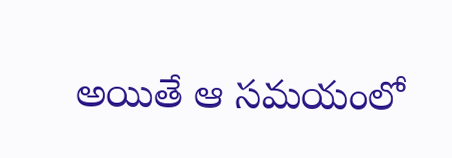అయితే ఆ సమయంలో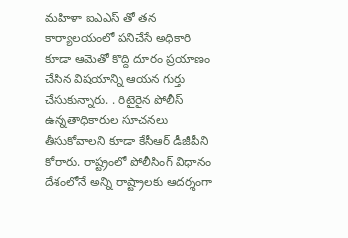మహిళా ఐఎఎస్ తో తన కార్యాలయంలో పనిచేసే అధికారి కూడా ఆమెతో కొద్ది దూరం ప్రయాణం చేసిన విషయాన్ని ఆయన గుర్తు చేసుకున్నారు. . రిటైరైన పోలీస్ ఉన్నతాధికారుల సూచనలు తీసుకోవాలని కూడా కేసీఆర్ డీజీపీని కోరారు. రాష్ట్రంలో పోలీసింగ్ విధానం దేశంలోనే అన్ని రాష్ట్రాలకు ఆదర్శంగా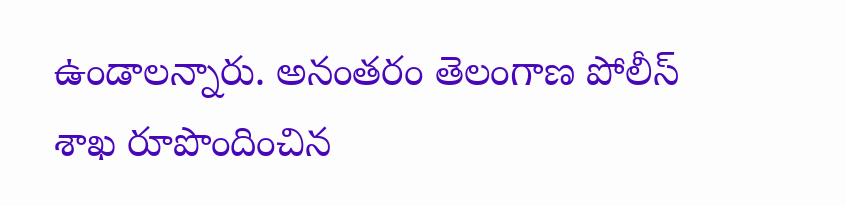ఉండాలన్నారు. అనంతరం తెలంగాణ పోలీస్ శాఖ రూపొందించిన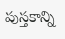పుస్తకాన్ని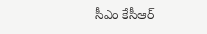సీఎం కేసీఆర్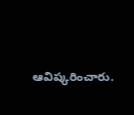ఆవిష్కరించారు.